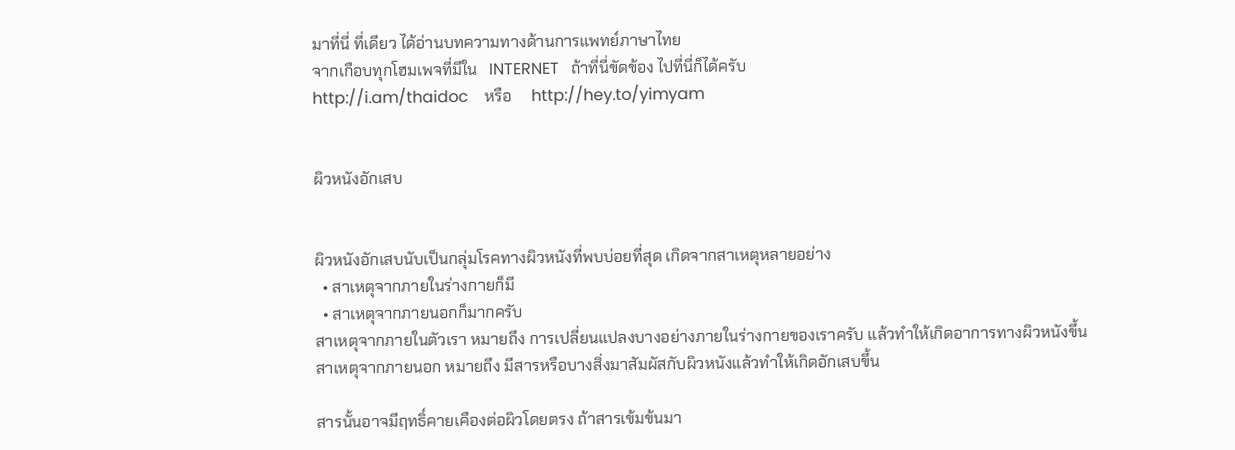มาที่นี่ ที่เดียว ได้อ่านบทความทางด้านการแพทย์ภาษาไทย
จากเกือบทุกโฮมเพจที่มีใน   INTERNET   ถ้าที่นี่ขัดข้อง ไปที่นี่ก็ได้ครับ
http://i.am/thaidoc    หรือ     http://hey.to/yimyam


ผิวหนังอักเสบ


ผิวหนังอักเสบนับเป็นกลุ่มโรคทางผิวหนังที่พบบ่อยที่สุด เกิดจากสาเหตุหลายอย่าง
  • สาเหตุจากภายในร่างกายก็มี
  • สาเหตุจากภายนอกก็มากครับ
สาเหตุจากภายในตัวเรา หมายถึง การเปลี่ยนแปลงบางอย่างภายในร่างกายของเราครับ แล้วทำให้เกิดอาการทางผิวหนังขึ้น
สาเหตุจากภายนอก หมายถึง มีสารหรือบางสิ่งมาสัมผัสกับผิวหนังแล้วทำให้เกิดอักเสบขึ้น

สารนั้นอาจมีฤทธิ์คายเคืองต่อผิวโดยตรง ถ้าสารเข้มข้นมา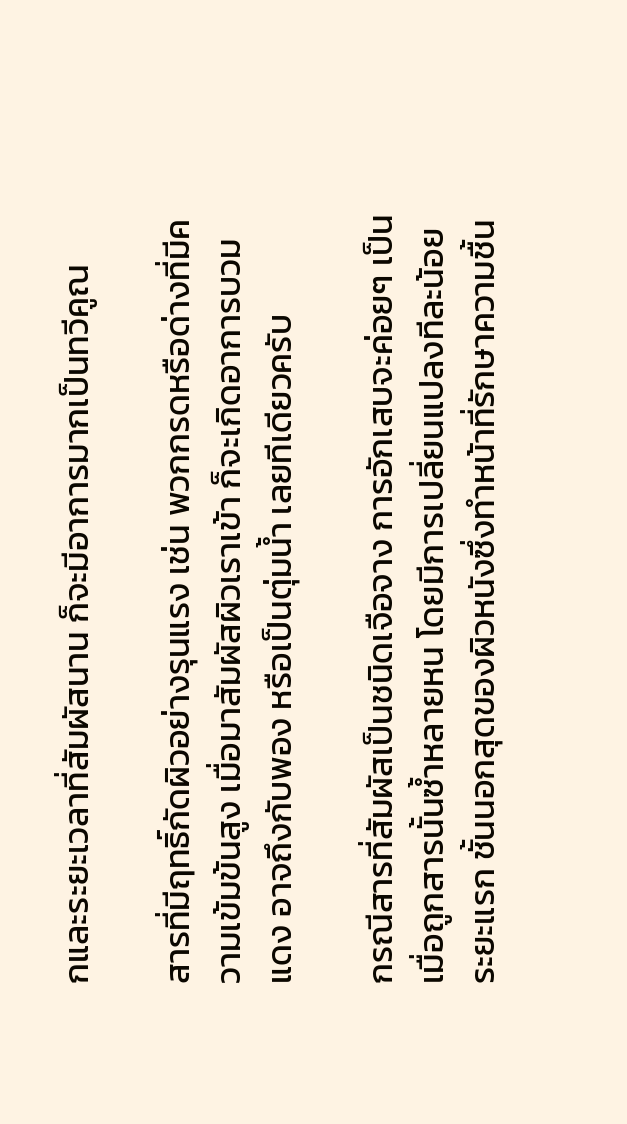กและระยะเวลาที่สัมผัสนาน ก็จะมีอาการมากเป็นทวีคูณ

สารที่มีฤทธิ์กัดผิวอย่างรุนแรง เช่น พวกกรดหรือด่างที่มีความเข้มข้นสูง เมื่อมาสัมผัสผิวเราเข้า ก็จะเกิดอาการบวม แดง อาจถึงกับพอง หรือเป็นตุ่มน้ำ เลยทีเดียวครับ

กรณีสารที่สัมผัสเป็นชนิดเจือจาง การอักเสบจะค่อยๆ เป็นเมื่อถูกสารนั้นซ้ำหลายหน โดยมีการเปลี่ยนแปลงทีละน้อย ระยะแรก ชั้นนอกสุดของผิวหนังซึ่งทำหน้าที่รักษาความชื้น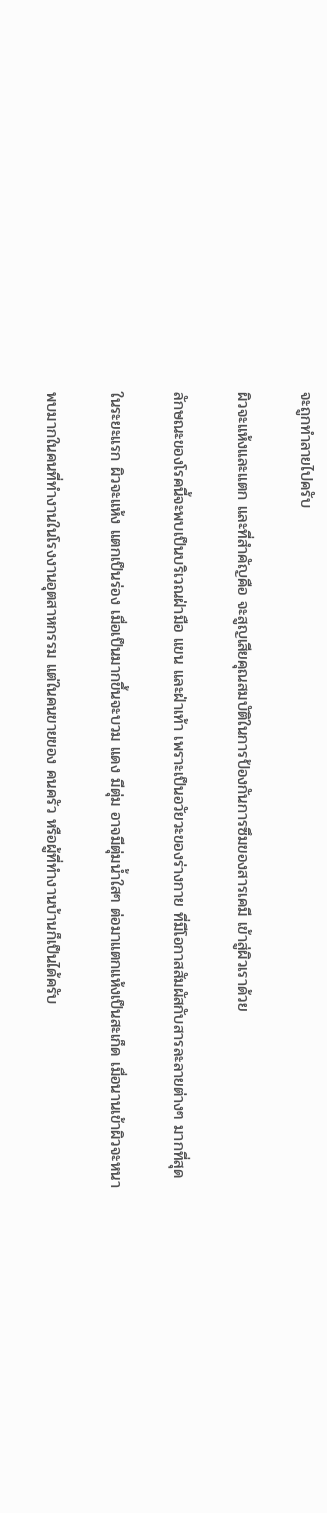จะถูกทำลายไปครับ

ผิวจะแห้งและแตก และที่สำคัญคือ จะสูญเสียคุณสมบัติในการป้องกันการซึมของสารเคมี เข้าสู่ผิวเราด้วย

ลักษณะของโรคนี้จะพบเป็นบริเวณฝ่ามือ แขน และฝ่าเท้า เพราะเป็นอวัยวะของร่างกาย ที่มีโอกาสสัมผัสกับสารละลายต่างๆ มากที่สุด

ในระยะแรก ผิวจะแห้ง แตกเป็นร่อง เมื่อเป็นมากขึ้นจะบวม แดง มีตุ่ม อาจมีตุ่มน้ำใสๆ ต่อมาแตกแห้งเป็นสะเก็ด เมื่อนานเข้าผิวจะหนา

พบมากในคนที่ทำงานในโรงงานอุตสาหกรรม แต่ในคนขายของ คนครัว หรือผู้ที่ทำงานบ้านก็เป็นได้ครับ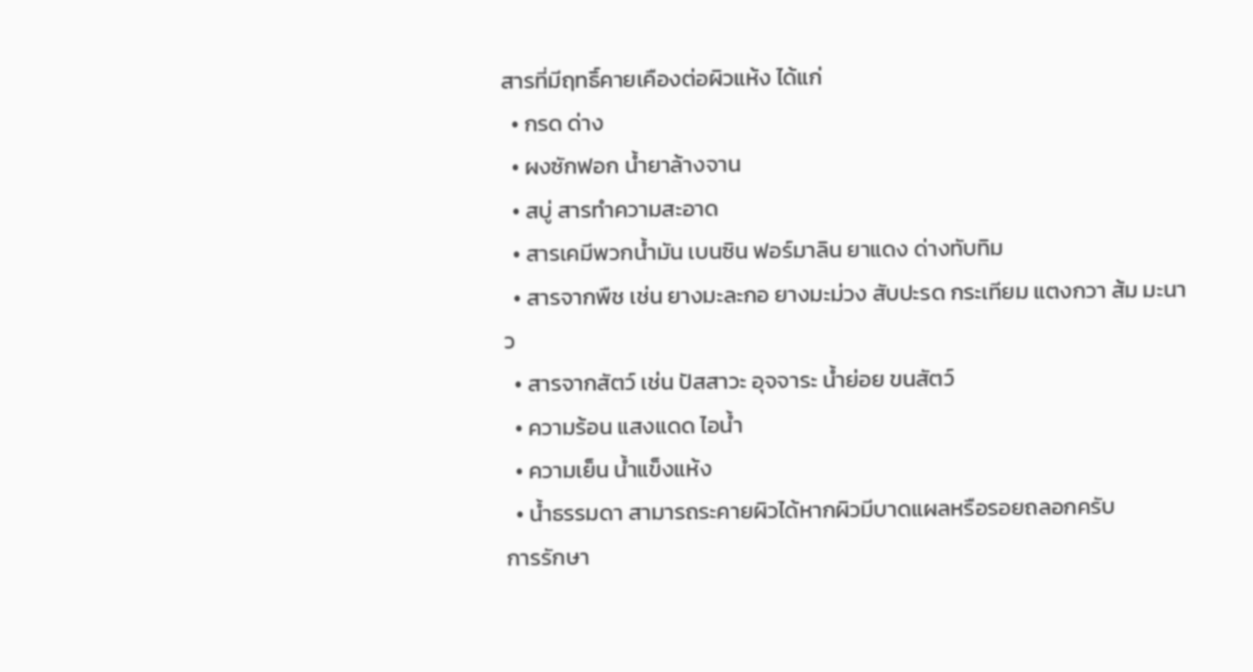สารที่มีฤทธิ์คายเคืองต่อผิวแห้ง ได้แก่
  • กรด ด่าง
  • ผงซักฟอก น้ำยาล้างจาน
  • สบู่ สารทำความสะอาด
  • สารเคมีพวกน้ำมัน เบนซิน ฟอร์มาลิน ยาแดง ด่างทับทิม
  • สารจากพืช เช่น ยางมะละกอ ยางมะม่วง สับปะรด กระเทียม แตงกวา ส้ม มะนาว
  • สารจากสัตว์ เช่น ปัสสาวะ อุจจาระ น้ำย่อย ขนสัตว์
  • ความร้อน แสงแดด ไอน้ำ
  • ความเย็น น้ำแข็งแห้ง
  • น้ำธรรมดา สามารถระคายผิวได้หากผิวมีบาดแผลหรือรอยถลอกครับ
การรักษา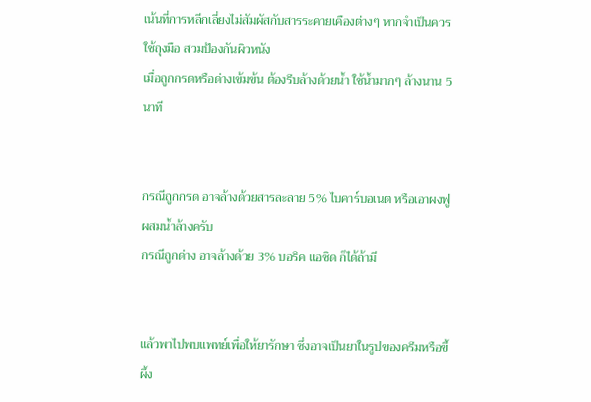เน้นที่การหลีกเลี่ยงไม่สัมผัสกับสารระคายเคืองต่างๆ หากจำเป็นควรใช้ถุงมือ สวมป้องกันผิวหนัง
เมื่อถูกกรดหรือด่างเข้มข้น ต้องรีบล้างด้วยน้ำ ใช้น้ำมากๆ ล้างนาน 5 นาที


กรณีถูกกรด อาจล้างด้วยสารละลาย 5% ไบคาร์บอเนต หรือเอาผงฟูผสมน้ำล้างครับ
กรณีถูกด่าง อาจล้างด้วย 3% บอริค แอซิด ก็ได้ถ้ามี


แล้วพาไปพบแพทย์เพื่อให้ยารักษา ซึ่งอาจเป็นยาในรูปของครีมหรือขี้ผึ้ง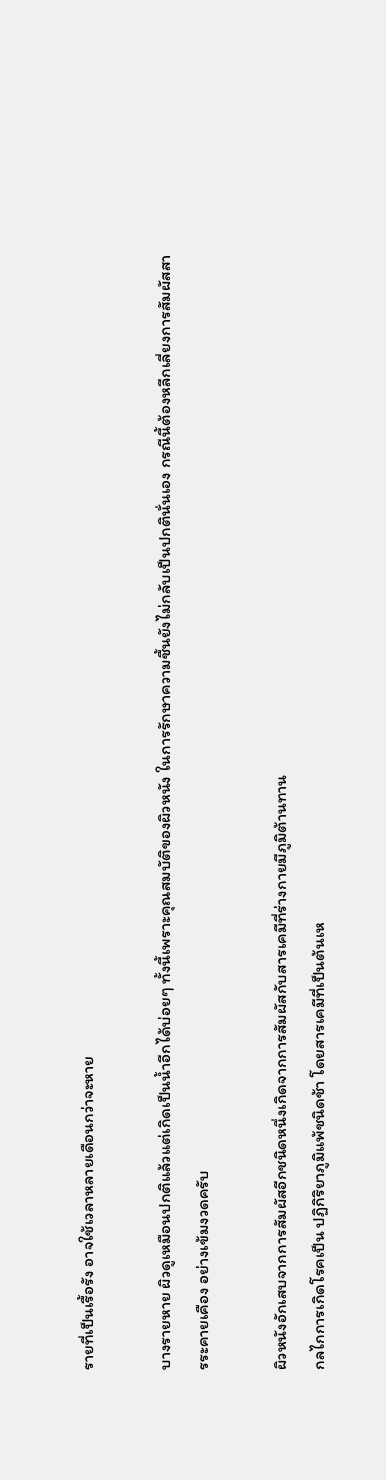รายที่เป็นเรื้อรัง อาจใช้เวลาหลายเดือนกว่าจะหาย

บางรายหาย ผิวดูเหมือนปกติแล้วแต่เกิดเป็นน้ำอีกได้บ่อยๆ ทั้งนี้เพราะคุณสมบัติของผิวหนัง ในการรักษาความชื้นยังไม่กลับเป็นปกตินั่นเอง กรณีนี้ต้องหลีกเลี่ยงการสัมผัสสารระคายเคือง อย่างเข้มงวดครับ

ผิวหนังอักเสบจากการสัมผัสอีกชนิดหนึ่งเกิดจากการสัมผัสกับสารเคมีที่ร่างกายมีภูมิต้านทาน
กลไกการเกิดโรคเป็น ปฏิกิริยาภูมิแพ้ชนิดช้า โดยสารเคมีที่เป็นต้นเห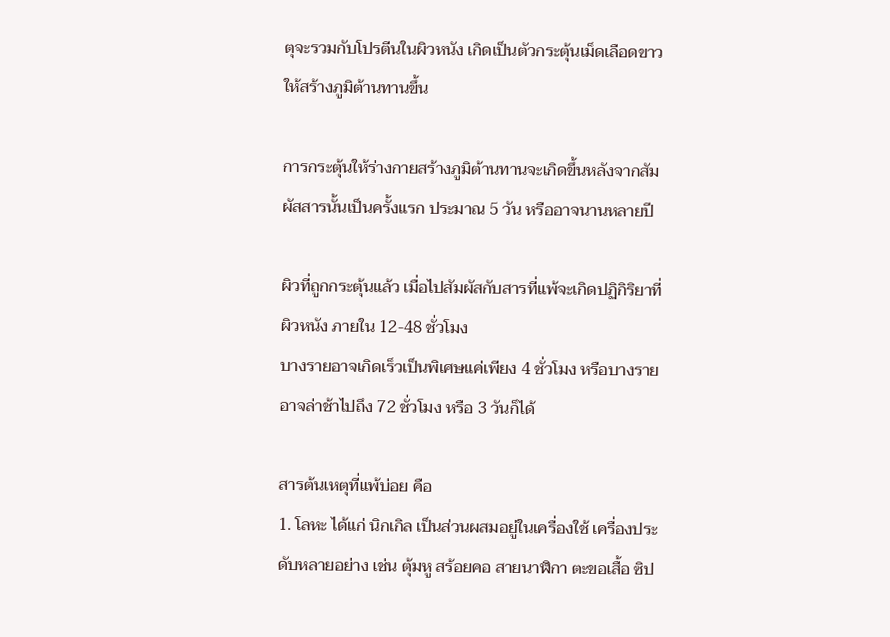ตุจะรวมกับโปรตีนในผิวหนัง เกิดเป็นตัวกระตุ้นเม็ดเลือดขาวให้สร้างภูมิต้านทานขึ้น

การกระตุ้นให้ร่างกายสร้างภูมิต้านทานจะเกิดขึ้นหลังจากสัมผัสสารนั้นเป็นครั้งแรก ประมาณ 5 วัน หรืออาจนานหลายปี

ผิวที่ถูกกระตุ้นแล้ว เมื่อไปสัมผัสกับสารที่แพ้จะเกิดปฏิกิริยาที่ผิวหนัง ภายใน 12-48 ชั่วโมง
บางรายอาจเกิดเร็วเป็นพิเศษแค่เพียง 4 ชั่วโมง หรือบางรายอาจล่าช้าไปถึง 72 ชั่วโมง หรือ 3 วันก็ได้

สารต้นเหตุที่แพ้บ่อย คือ
1. โลหะ ได้แก่ นิกเกิล เป็นส่วนผสมอยู่ในเครื่องใช้ เครื่องประดับหลายอย่าง เช่น ตุ้มหู สร้อยคอ สายนาฬิกา ตะขอเสื้อ ซิป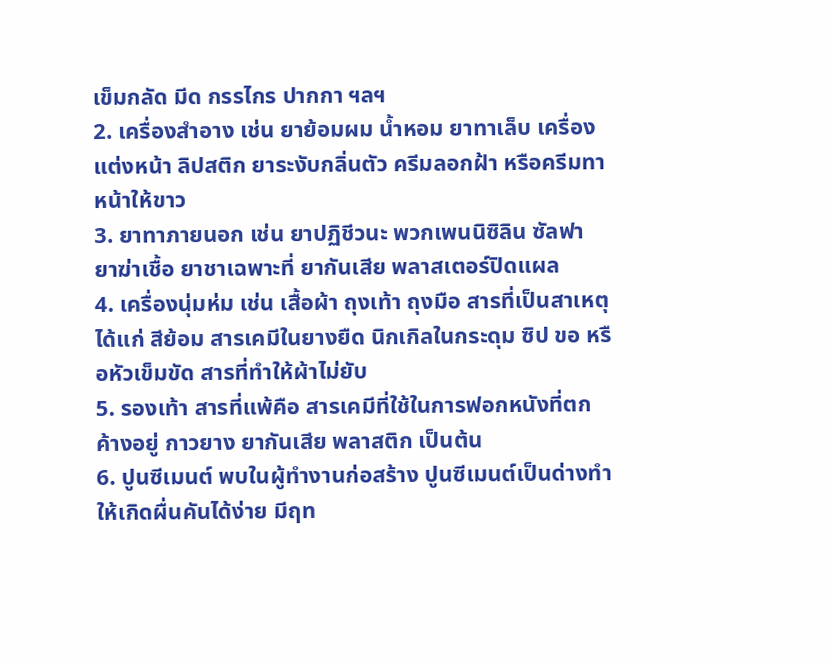เข็มกลัด มีด กรรไกร ปากกา ฯลฯ
2. เครื่องสำอาง เช่น ยาย้อมผม น้ำหอม ยาทาเล็บ เครื่องแต่งหน้า ลิปสติก ยาระงับกลิ่นตัว ครีมลอกฝ้า หรือครีมทาหน้าให้ขาว
3. ยาทาภายนอก เช่น ยาปฏิชีวนะ พวกเพนนิซิลิน ซัลฟา ยาฆ่าเชื้อ ยาชาเฉพาะที่ ยากันเสีย พลาสเตอร์ปิดแผล
4. เครื่องนุ่มห่ม เช่น เสื้อผ้า ถุงเท้า ถุงมือ สารที่เป็นสาเหตุ ได้แก่ สีย้อม สารเคมีในยางยืด นิกเกิลในกระดุม ซิป ขอ หรือหัวเข็มขัด สารที่ทำให้ผ้าไม่ยับ
5. รองเท้า สารที่แพ้คือ สารเคมีที่ใช้ในการฟอกหนังที่ตกค้างอยู่ กาวยาง ยากันเสีย พลาสติก เป็นต้น
6. ปูนซีเมนต์ พบในผู้ทำงานก่อสร้าง ปูนซีเมนต์เป็นด่างทำให้เกิดผื่นคันได้ง่าย มีฤท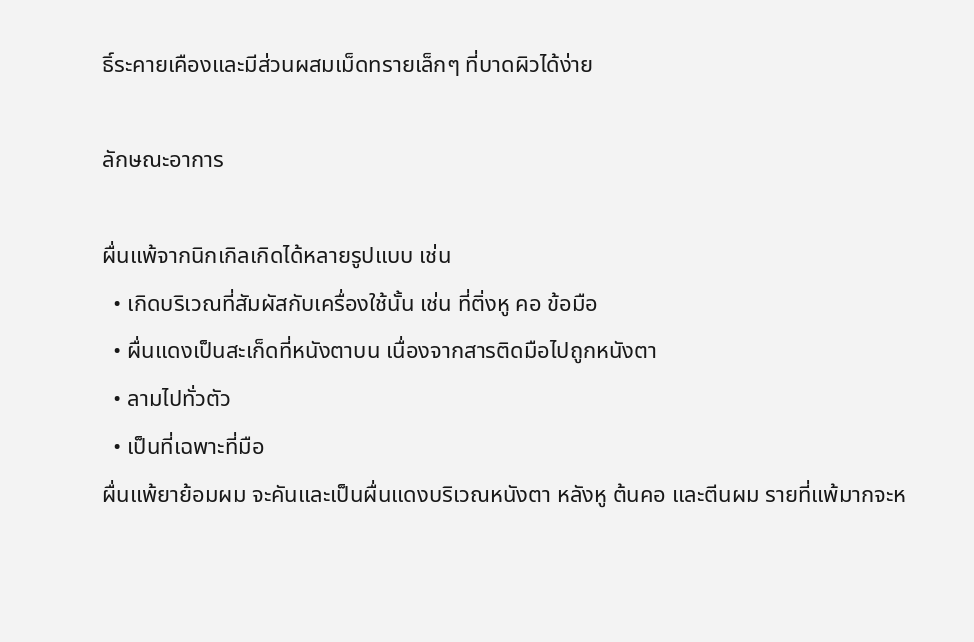ธิ์ระคายเคืองและมีส่วนผสมเม็ดทรายเล็กๆ ที่บาดผิวได้ง่าย

ลักษณะอาการ

ผื่นแพ้จากนิกเกิลเกิดได้หลายรูปแบบ เช่น
  • เกิดบริเวณที่สัมผัสกับเครื่องใช้นั้น เช่น ที่ติ่งหู คอ ข้อมือ
  • ผื่นแดงเป็นสะเก็ดที่หนังตาบน เนื่องจากสารติดมือไปถูกหนังตา
  • ลามไปทั่วตัว
  • เป็นที่เฉพาะที่มือ
ผื่นแพ้ยาย้อมผม จะคันและเป็นผื่นแดงบริเวณหนังตา หลังหู ต้นคอ และตีนผม รายที่แพ้มากจะห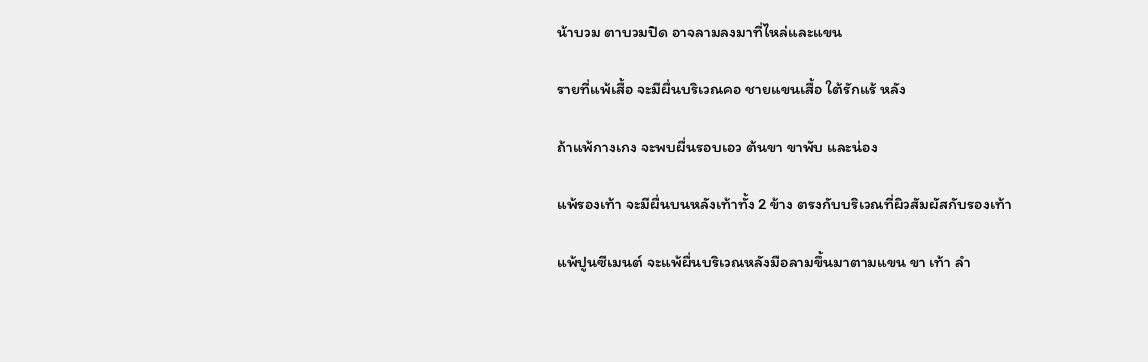น้าบวม ตาบวมปิด อาจลามลงมาที่ไหล่และแขน

รายที่แพ้เสื้อ จะมีผื่นบริเวณคอ ชายแขนเสื้อ ใต้รักแร้ หลัง

ถ้าแพ้กางเกง จะพบผื่นรอบเอว ต้นขา ขาพับ และน่อง

แพ้รองเท้า จะมีผื่นบนหลังเท้าทั้ง 2 ข้าง ตรงกับบริเวณที่ผิวสัมผัสกับรองเท้า

แพ้ปูนซีเมนต์ จะแพ้ผื่นบริเวณหลังมือลามขึ้นมาตามแขน ขา เท้า ลำ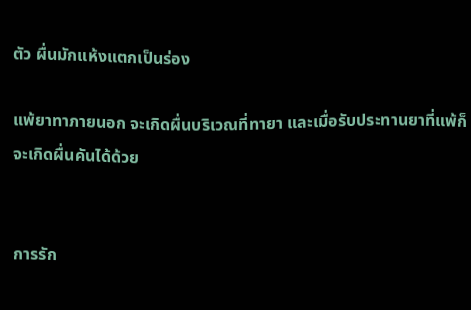ตัว ผื่นมักแห้งแตกเป็นร่อง

แพ้ยาทาภายนอก จะเกิดผื่นบริเวณที่ทายา และเมื่อรับประทานยาที่แพ้ก็จะเกิดผื่นคันได้ด้วย


การรัก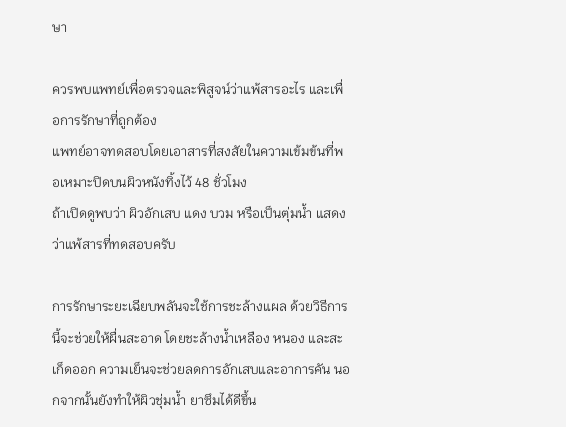ษา

ควรพบแพทย์เพื่อตรวจและพิสูจน์ว่าแพ้สารอะไร และเพื่อการรักษาที่ถูกต้อง
แพทย์อาจทดสอบโดยเอาสารที่สงสัยในความเข้มข้นที่พอเหมาะปิดบนผิวหนังทิ้งไว้ 48 ชั่วโมง
ถ้าเปิดดูพบว่า ผิวอักเสบ แดง บวม หรือเป็นตุ่มน้ำ แสดงว่าแพ้สารที่ทดสอบครับ

การรักษาระยะเฉียบพลันจะใช้การชะล้างแผล ด้วยวิธีการนี้จะช่วยให้ผื่นสะอาด โดยชะล้างน้ำเหลือง หนอง และสะเก็ดออก ความเย็นจะช่วยลดการอักเสบและอาการคัน นอกจากนั้นยังทำให้ผิวชุ่มน้ำ ยาซึมได้ดีขึ้น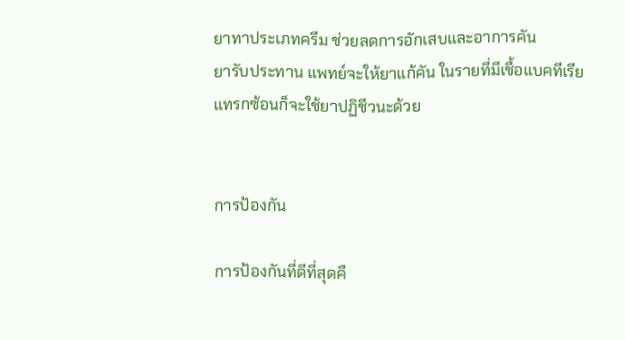ยาทาประเภทครีม ช่วยลดการอักเสบและอาการคัน
ยารับประทาน แพทย์จะให้ยาแก้คัน ในรายที่มีเชื้อแบคทีเรียแทรกซ้อนก็จะใช้ยาปฏิชีวนะด้วย


การป้องกัน

การป้องกันที่ดีที่สุดคื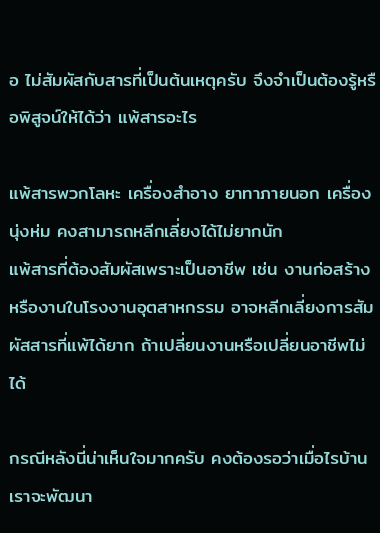อ ไม่สัมผัสกับสารที่เป็นต้นเหตุครับ จึงจำเป็นต้องรู้หรือพิสูจน์ให้ได้ว่า แพ้สารอะไร

แพ้สารพวกโลหะ เครื่องสำอาง ยาทาภายนอก เครื่องนุ่งห่ม คงสามารถหลีกเลี่ยงได้ไม่ยากนัก
แพ้สารที่ต้องสัมผัสเพราะเป็นอาชีพ เช่น งานก่อสร้าง หรืองานในโรงงานอุตสาหกรรม อาจหลีกเลี่ยงการสัมผัสสารที่แพ้ได้ยาก ถ้าเปลี่ยนงานหรือเปลี่ยนอาชีพไม่ได้

กรณีหลังนี่น่าเห็นใจมากครับ คงต้องรอว่าเมื่อไรบ้านเราจะพัฒนา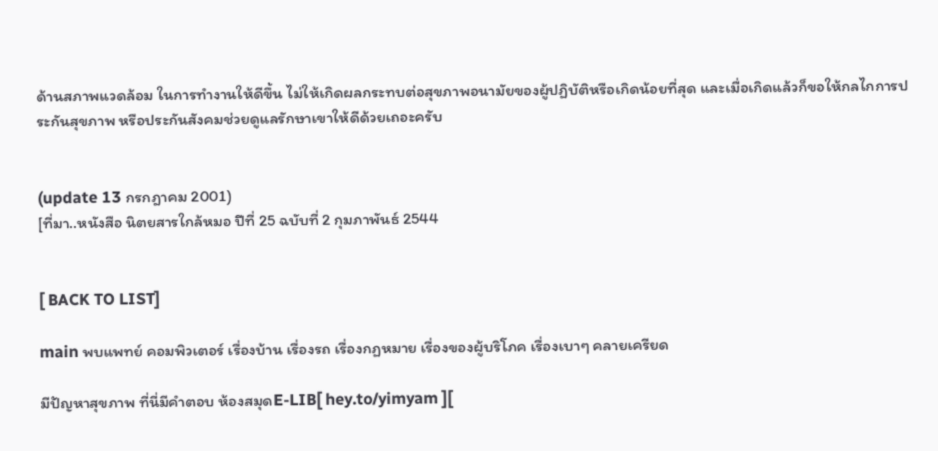ด้านสภาพแวดล้อม ในการทำงานให้ดีขึ้น ไม่ให้เกิดผลกระทบต่อสุขภาพอนามัยของผู้ปฏิบัติหรือเกิดน้อยที่สุด และเมื่อเกิดแล้วก็ขอให้กลไกการประกันสุขภาพ หรือประกันสังคมช่วยดูแลรักษาเขาให้ดีด้วยเถอะครับ


(update 13 กรกฎาคม 2001)
[ที่มา..หนังสือ นิตยสารใกล้หมอ ปีที่ 25 ฉบับที่ 2 กุมภาพันธ์ 2544


[ BACK TO LIST]

main พบแพทย์ คอมพิวเตอร์ เรื่องบ้าน เรื่องรถ เรื่องกฏหมาย เรื่องของผู้บริโภค เรื่องเบาๆ คลายเครียด

มีปัญหาสุขภาพ ที่นี่มีคำตอบ ห้องสมุดE-LIB[ hey.to/yimyam ][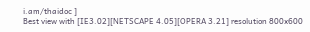i.am/thaidoc ]
Best view with [IE3.02][NETSCAPE 4.05][OPERA 3.21] resolution 800x600